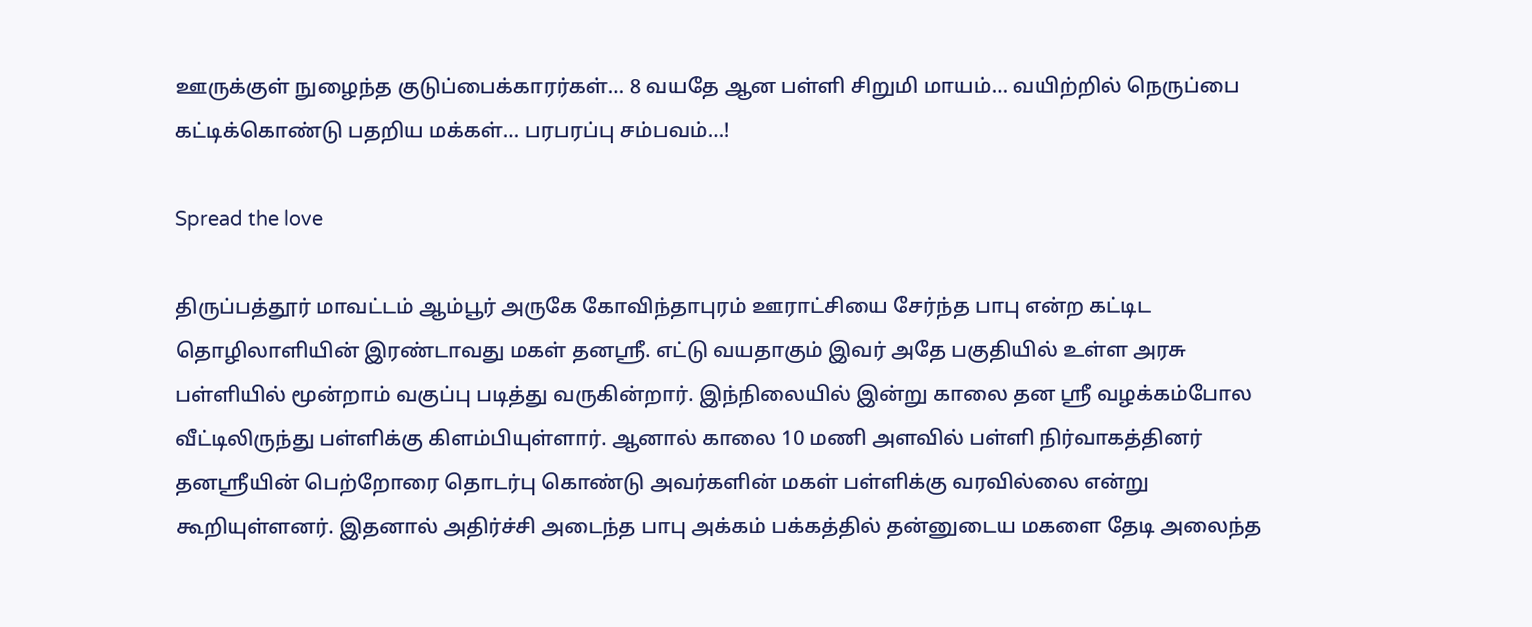ஊருக்குள் நுழைந்த குடுப்பைக்காரர்கள்… 8 வயதே ஆன பள்ளி சிறுமி மாயம்… வயிற்றில் நெருப்பை கட்டிக்கொண்டு பதறிய மக்கள்… பரபரப்பு சம்பவம்…!

Spread the love

திருப்பத்தூர் மாவட்டம் ஆம்பூர் அருகே கோவிந்தாபுரம் ஊராட்சியை சேர்ந்த பாபு என்ற கட்டிட தொழிலாளியின் இரண்டாவது மகள் தனஸ்ரீ. எட்டு வயதாகும் இவர் அதே பகுதியில் உள்ள அரசு பள்ளியில் மூன்றாம் வகுப்பு படித்து வருகின்றார். இந்நிலையில் இன்று காலை தன ஸ்ரீ வழக்கம்போல வீட்டிலிருந்து பள்ளிக்கு கிளம்பியுள்ளார். ஆனால் காலை 10 மணி அளவில் பள்ளி நிர்வாகத்தினர் தனஶ்ரீயின் பெற்றோரை தொடர்பு கொண்டு அவர்களின் மகள் பள்ளிக்கு வரவில்லை என்று கூறியுள்ளனர். இதனால் அதிர்ச்சி அடைந்த பாபு அக்கம் பக்கத்தில் தன்னுடைய மகளை தேடி அலைந்த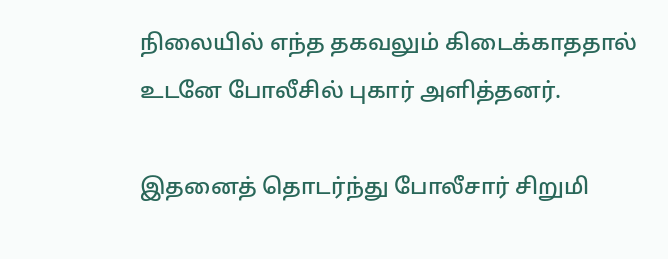நிலையில் எந்த தகவலும் கிடைக்காததால் உடனே போலீசில் புகார் அளித்தனர்.

இதனைத் தொடர்ந்து போலீசார் சிறுமி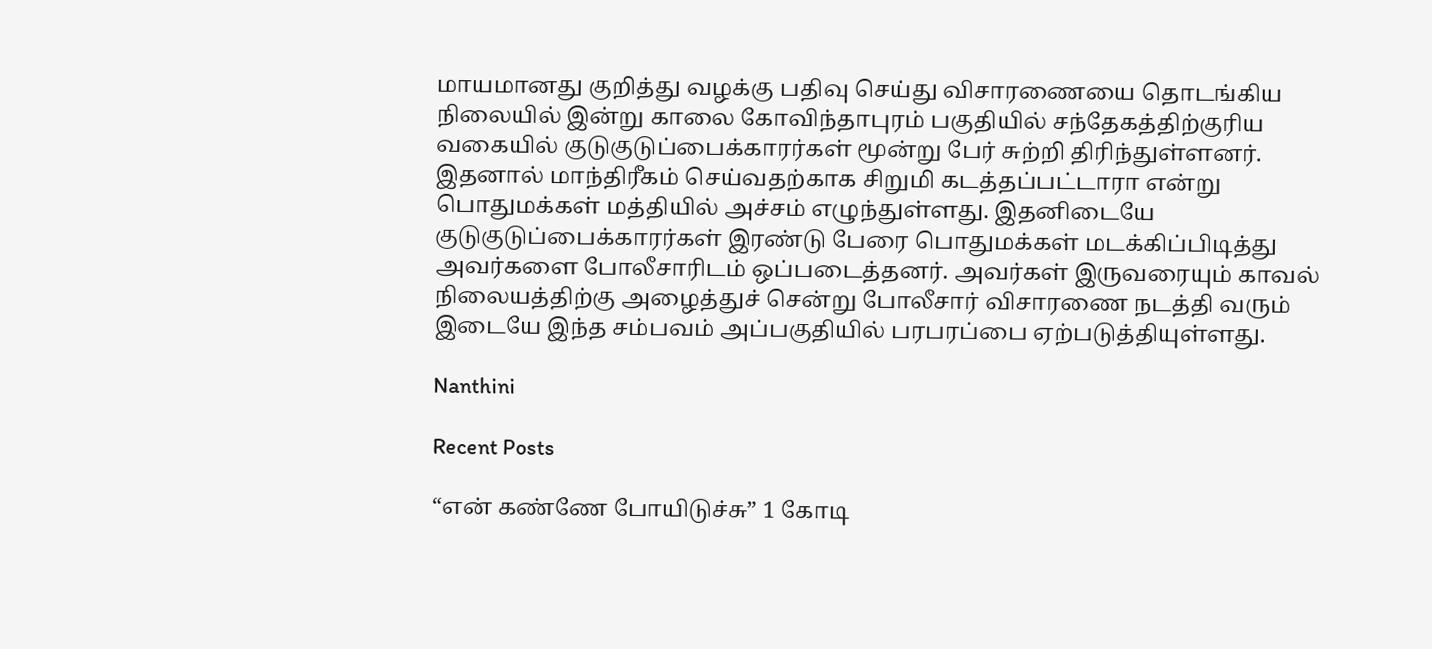மாயமானது குறித்து வழக்கு பதிவு செய்து விசாரணையை தொடங்கிய நிலையில் இன்று காலை கோவிந்தாபுரம் பகுதியில் சந்தேகத்திற்குரிய வகையில் குடுகுடுப்பைக்காரர்கள் மூன்று பேர் சுற்றி திரிந்துள்ளனர். இதனால் மாந்திரீகம் செய்வதற்காக சிறுமி கடத்தப்பட்டாரா என்று பொதுமக்கள் மத்தியில் அச்சம் எழுந்துள்ளது. இதனிடையே குடுகுடுப்பைக்காரர்கள் இரண்டு பேரை பொதுமக்கள் மடக்கிப்பிடித்து அவர்களை போலீசாரிடம் ஒப்படைத்தனர். அவர்கள் இருவரையும் காவல் நிலையத்திற்கு அழைத்துச் சென்று போலீசார் விசாரணை நடத்தி வரும் இடையே இந்த சம்பவம் அப்பகுதியில் பரபரப்பை ஏற்படுத்தியுள்ளது.

Nanthini

Recent Posts

“என் கண்ணே போயிடுச்சு” 1 கோடி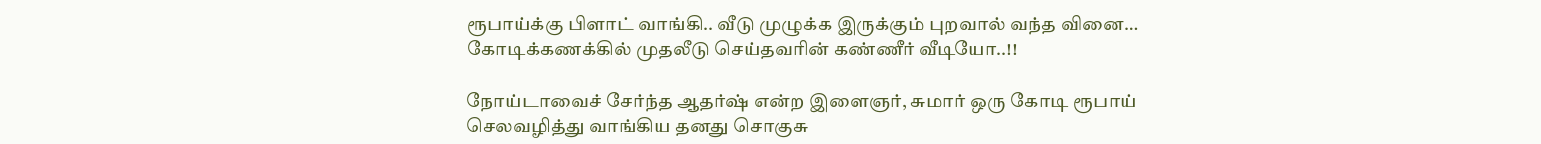ரூபாய்க்கு பிளாட் வாங்கி.. வீடு முழுக்க இருக்கும் புறவால் வந்த வினை… கோடிக்கணக்கில் முதலீடு செய்தவரின் கண்ணீர் வீடியோ..!!

நோய்டாவைச் சேர்ந்த ஆதர்ஷ் என்ற இளைஞர், சுமார் ஒரு கோடி ரூபாய் செலவழித்து வாங்கிய தனது சொகுசு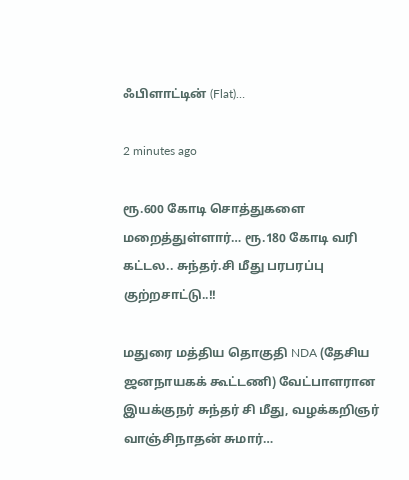ஃபிளாட்டின் (Flat)…

2 minutes ago

ரூ.600 கோடி சொத்துகளை மறைத்துள்ளார்… ரூ.180 கோடி வரி கட்டல.. சுந்தர்.சி மீது பரபரப்பு குற்றசாட்டு..!!

மதுரை மத்திய தொகுதி NDA (தேசிய ஜனநாயகக் கூட்டணி) வேட்பாளரான இயக்குநர் சுந்தர் சி மீது, வழக்கறிஞர் வாஞ்சிநாதன் சுமார்…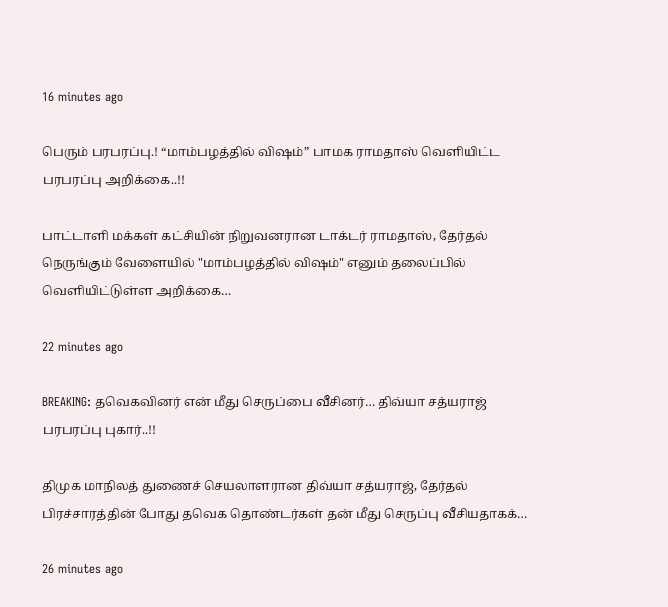16 minutes ago

பெரும் பரபரப்பு.! “மாம்பழத்தில் விஷம்” பாமக ராமதாஸ் வெளியிட்ட பரபரப்பு அறிக்கை..!!

பாட்டாளி மக்கள் கட்சியின் நிறுவனரான டாக்டர் ராமதாஸ், தேர்தல் நெருங்கும் வேளையில் "மாம்பழத்தில் விஷம்" எனும் தலைப்பில் வெளியிட்டுள்ள அறிக்கை…

22 minutes ago

BREAKING: தவெகவினர் என் மீது செருப்பை வீசினர்… திவ்யா சத்யராஜ் பரபரப்பு புகார்..!!

திமுக மாநிலத் துணைச் செயலாளரான திவ்யா சத்யராஜ், தேர்தல் பிரச்சாரத்தின் போது தவெக தொண்டர்கள் தன் மீது செருப்பு வீசியதாகக்…

26 minutes ago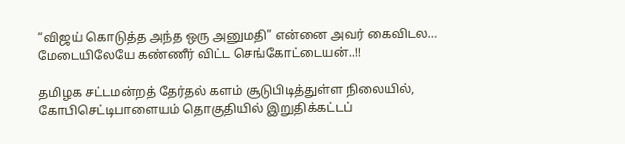“விஜய் கொடுத்த அந்த ஒரு அனுமதி” என்னை அவர் கைவிடல… மேடையிலேயே கண்ணீர் விட்ட செங்கோட்டையன்..!!

தமிழக சட்டமன்றத் தேர்தல் களம் சூடுபிடித்துள்ள நிலையில், கோபிசெட்டிபாளையம் தொகுதியில் இறுதிக்கட்டப்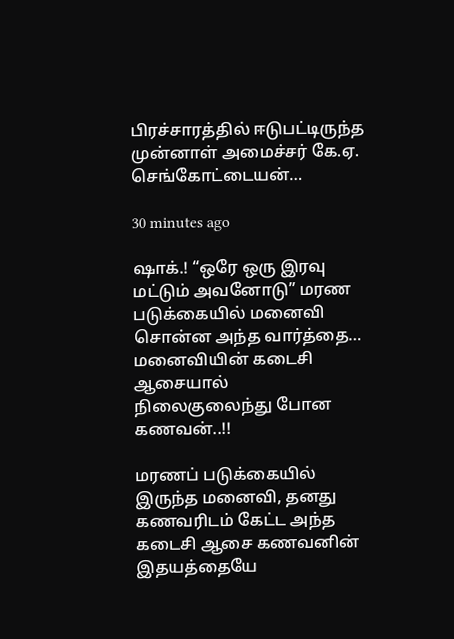பிரச்சாரத்தில் ஈடுபட்டிருந்த முன்னாள் அமைச்சர் கே.ஏ. செங்கோட்டையன்…

30 minutes ago

ஷாக்.! “ஒரே ஒரு இரவு மட்டும் அவனோடு” மரண படுக்கையில் மனைவி சொன்ன அந்த வார்த்தை… மனைவியின் கடைசி ஆசையால் நிலைகுலைந்து போன கணவன்..!!

மரணப் படுக்கையில் இருந்த மனைவி, தனது கணவரிடம் கேட்ட அந்த கடைசி ஆசை கணவனின் இதயத்தையே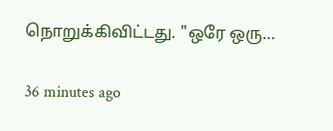நொறுக்கிவிட்டது. "ஒரே ஒரு…

36 minutes ago